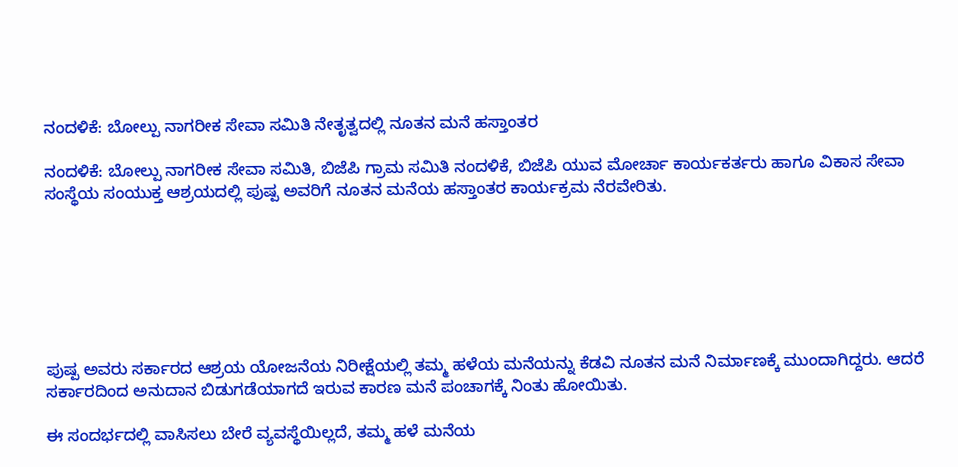ನಂದಳಿಕೆ: ಬೋಲ್ಪು ನಾಗರೀಕ ಸೇವಾ ಸಮಿತಿ ನೇತೃತ್ವದಲ್ಲಿ ನೂತನ ಮನೆ ಹಸ್ತಾಂತರ

ನಂದಳಿಕೆ: ಬೋಲ್ಪು ನಾಗರೀಕ ಸೇವಾ ಸಮಿತಿ, ಬಿಜೆಪಿ ಗ್ರಾಮ ಸಮಿತಿ ನಂದಳಿಕೆ, ಬಿಜೆಪಿ ಯುವ ಮೋರ್ಚಾ ಕಾರ್ಯಕರ್ತರು ಹಾಗೂ ವಿಕಾಸ ಸೇವಾ ಸಂಸ್ಥೆಯ ಸಂಯುಕ್ತ ಆಶ್ರಯದಲ್ಲಿ ಪುಷ್ಪ ಅವರಿಗೆ ನೂತನ ಮನೆಯ ಹಸ್ತಾಂತರ ಕಾರ್ಯಕ್ರಮ ನೆರವೇರಿತು.







ಪುಷ್ಪ ಅವರು ಸರ್ಕಾರದ ಆಶ್ರಯ ಯೋಜನೆಯ ನಿರೀಕ್ಷೆಯಲ್ಲಿ ತಮ್ಮ ಹಳೆಯ ಮನೆಯನ್ನು ಕೆಡವಿ ನೂತನ ಮನೆ ನಿರ್ಮಾಣಕ್ಕೆ ಮುಂದಾಗಿದ್ದರು. ಆದರೆ ಸರ್ಕಾರದಿಂದ ಅನುದಾನ ಬಿಡುಗಡೆಯಾಗದೆ ಇರುವ ಕಾರಣ ಮನೆ ಪಂಚಾಗಕ್ಕೆ ನಿಂತು ಹೋಯಿತು.

ಈ ಸಂದರ್ಭದಲ್ಲಿ ವಾಸಿಸಲು ಬೇರೆ ವ್ಯವಸ್ಥೆಯಿಲ್ಲದೆ, ತಮ್ಮ ಹಳೆ ಮನೆಯ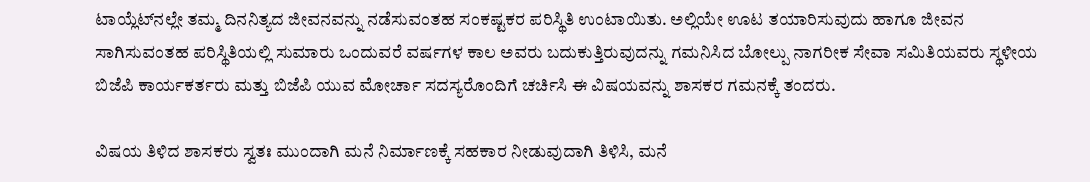ಟಾಯ್ಲೆಟ್‌ನಲ್ಲೇ ತಮ್ಮ ದಿನನಿತ್ಯದ ಜೀವನವನ್ನು ನಡೆಸುವಂತಹ ಸಂಕಷ್ಟಕರ ಪರಿಸ್ಥಿತಿ ಉಂಟಾಯಿತು. ಅಲ್ಲಿಯೇ ಊಟ ತಯಾರಿಸುವುದು ಹಾಗೂ ಜೀವನ ಸಾಗಿಸುವಂತಹ ಪರಿಸ್ಥಿತಿಯಲ್ಲಿ ಸುಮಾರು ಒಂದುವರೆ ವರ್ಷಗಳ ಕಾಲ ಅವರು ಬದುಕುತ್ತಿರುವುದನ್ನು ಗಮನಿಸಿದ ಬೋಲ್ಪು ನಾಗರೀಕ ಸೇವಾ ಸಮಿತಿಯವರು ಸ್ಥಳೀಯ ಬಿಜೆಪಿ ಕಾರ್ಯಕರ್ತರು ಮತ್ತು ಬಿಜೆಪಿ ಯುವ ಮೋರ್ಚಾ ಸದಸ್ಯರೊಂದಿಗೆ ಚರ್ಚಿಸಿ ಈ ವಿಷಯವನ್ನು ಶಾಸಕರ ಗಮನಕ್ಕೆ ತಂದರು.

ವಿಷಯ ತಿಳಿದ ಶಾಸಕರು ಸ್ವತಃ ಮುಂದಾಗಿ ಮನೆ ನಿರ್ಮಾಣಕ್ಕೆ ಸಹಕಾರ ನೀಡುವುದಾಗಿ ತಿಳಿಸಿ, ಮನೆ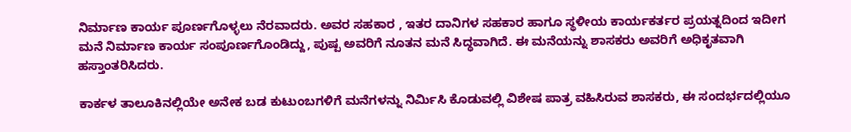ನಿರ್ಮಾಣ ಕಾರ್ಯ ಪೂರ್ಣಗೊಳ್ಳಲು ನೆರವಾದರು. ಅವರ ಸಹಕಾರ , ಇತರ ದಾನಿಗಳ ಸಹಕಾರ ಹಾಗೂ ಸ್ಥಳೀಯ ಕಾರ್ಯಕರ್ತರ ಪ್ರಯತ್ನದಿಂದ ಇದೀಗ ಮನೆ ನಿರ್ಮಾಣ ಕಾರ್ಯ ಸಂಪೂರ್ಣಗೊಂಡಿದ್ದು, ಪುಷ್ಪ ಅವರಿಗೆ ನೂತನ ಮನೆ ಸಿದ್ಧವಾಗಿದೆ. ಈ ಮನೆಯನ್ನು ಶಾಸಕರು ಅವರಿಗೆ ಅಧಿಕೃತವಾಗಿ ಹಸ್ತಾಂತರಿಸಿದರು.

ಕಾರ್ಕಳ ತಾಲೂಕಿನಲ್ಲಿಯೇ ಅನೇಕ ಬಡ ಕುಟುಂಬಗಳಿಗೆ ಮನೆಗಳನ್ನು ನಿರ್ಮಿಸಿ ಕೊಡುವಲ್ಲಿ ವಿಶೇಷ ಪಾತ್ರ ವಹಿಸಿರುವ ಶಾಸಕರು, ಈ ಸಂದರ್ಭದಲ್ಲಿಯೂ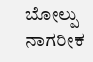ಬೋಲ್ಪು ನಾಗರೀಕ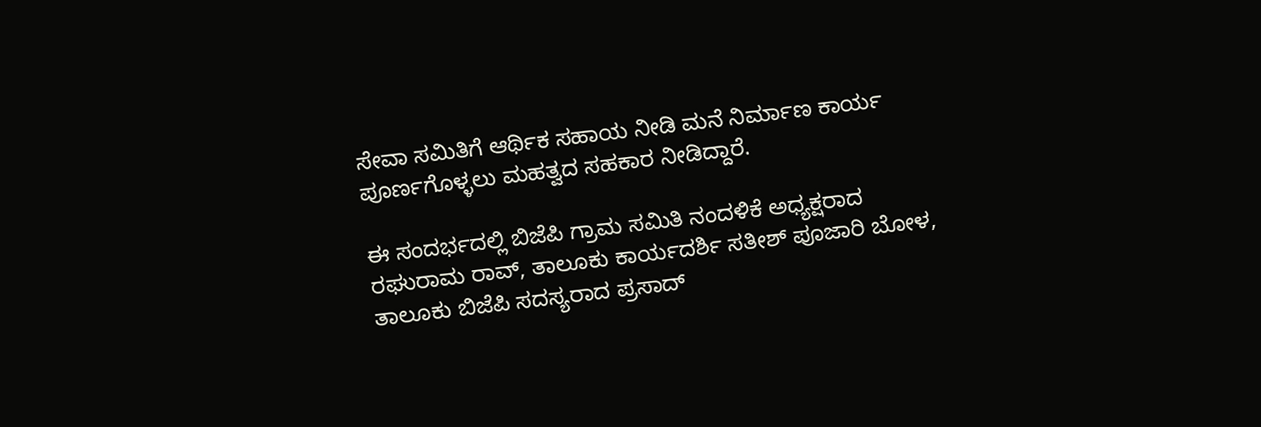ಸೇವಾ ಸಮಿತಿಗೆ ಆರ್ಥಿಕ ಸಹಾಯ ನೀಡಿ ಮನೆ ನಿರ್ಮಾಣ ಕಾರ್ಯ ಪೂರ್ಣಗೊಳ್ಳಲು ಮಹತ್ವದ ಸಹಕಾರ ನೀಡಿದ್ದಾರೆ.

ಈ ಸಂದರ್ಭದಲ್ಲಿ ಬಿಜೆಪಿ ಗ್ರಾಮ ಸಮಿತಿ ನಂದಳಿಕೆ ಅಧ್ಯಕ್ಷರಾದ ರಘುರಾಮ ರಾವ್, ತಾಲೂಕು ಕಾರ್ಯದರ್ಶಿ ಸತೀಶ್ ಪೂಜಾರಿ ಬೋಳ, ತಾಲೂಕು ಬಿಜೆಪಿ ಸದಸ್ಯರಾದ ಪ್ರಸಾದ್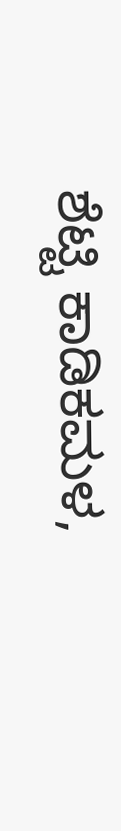ಶೆಟ್ಟಿ ಕಾಡಿಕಮಳ,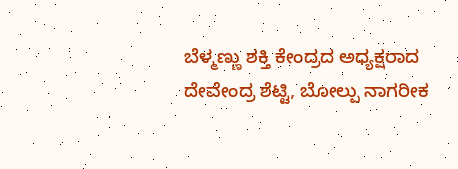ಬೆಳ್ಮಣ್ಣು ಶಕ್ತಿ ಕೇಂದ್ರದ ಅಧ್ಯಕ್ಷರಾದ ದೇವೇಂದ್ರ ಶೆಟ್ಟಿ, ಬೋಲ್ಪು ನಾಗರೀಕ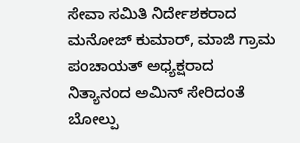ಸೇವಾ ಸಮಿತಿ ನಿರ್ದೇಶಕರಾದ ಮನೋಜ್ ಕುಮಾರ್, ಮಾಜಿ ಗ್ರಾಮ ಪಂಚಾಯತ್ ಅಧ್ಯಕ್ಷರಾದ ನಿತ್ಯಾನಂದ ಅಮಿನ್ ಸೇರಿದಂತೆ ಬೋಲ್ಪು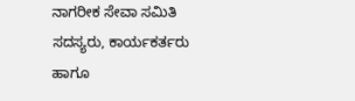ನಾಗರೀಕ ಸೇವಾ ಸಮಿತಿ ಸದಸ್ಯರು, ಕಾರ್ಯಕರ್ತರು ಹಾಗೂ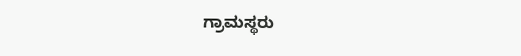ಗ್ರಾಮಸ್ಥರು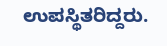ಉಪಸ್ಥಿತರಿದ್ದರು.